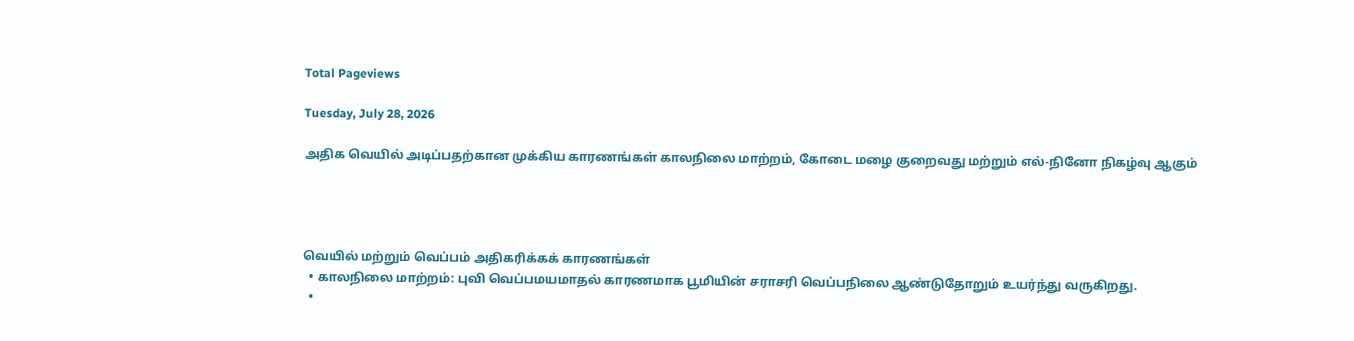Total Pageviews

Tuesday, July 28, 2026

அதிக வெயில் அடிப்பதற்கான முக்கிய காரணங்கள் காலநிலை மாற்றம், கோடை மழை குறைவது மற்றும் எல்-நினோ நிகழ்வு ஆகும்




வெயில் மற்றும் வெப்பம் அதிகரிக்கக் காரணங்கள்
  • காலநிலை மாற்றம்: புவி வெப்பமயமாதல் காரணமாக பூமியின் சராசரி வெப்பநிலை ஆண்டுதோறும் உயர்ந்து வருகிறது.
  •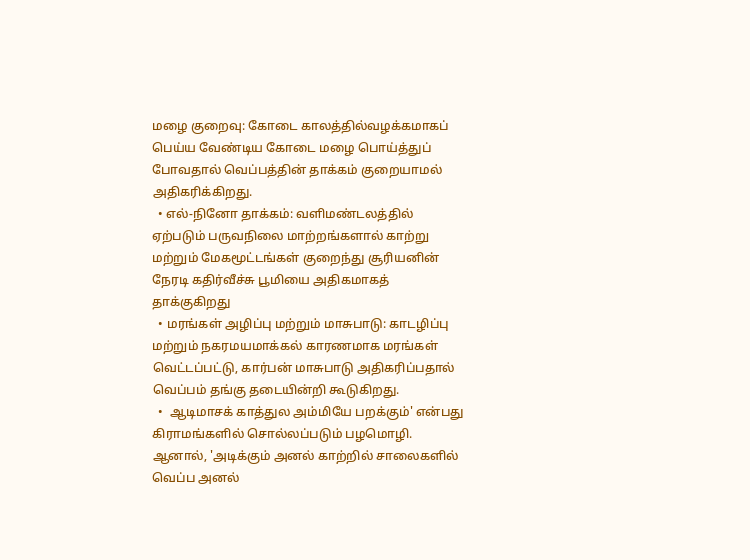மழை குறைவு: கோடை காலத்தில்வழக்கமாகப் பெய்ய வேண்டிய கோடை மழை பொய்த்துப் போவதால் வெப்பத்தின் தாக்கம் குறையாமல் அதிகரிக்கிறது.
  • எல்-நினோ தாக்கம்: வளிமண்டலத்தில் ஏற்படும் பருவநிலை மாற்றங்களால் காற்று மற்றும் மேகமூட்டங்கள் குறைந்து சூரியனின் நேரடி கதிர்வீச்சு பூமியை அதிகமாகத் தாக்குகிறது
  • மரங்கள் அழிப்பு மற்றும் மாசுபாடு: காடழிப்பு மற்றும் நகரமயமாக்கல் காரணமாக மரங்கள் வெட்டப்பட்டு, கார்பன் மாசுபாடு அதிகரிப்பதால் வெப்பம் தங்கு தடையின்றி கூடுகிறது.
  •  ஆடிமாசக் காத்துல அம்மியே பறக்கும்' என்பது கிராமங்களில் சொல்லப்படும் பழமொழி. ஆனால், 'அடிக்கும் அனல் காற்றில் சாலைகளில் வெப்ப அனல்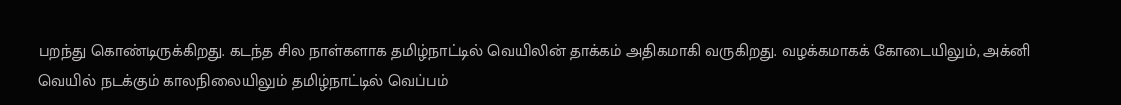பறந்து கொண்டிருக்கிறது. கடந்த சில நாள்களாக தமிழ்நாட்டில் வெயிலின் தாக்கம் அதிகமாகி வருகிறது. வழக்கமாகக் கோடையிலும், அக்னி வெயில் நடக்கும் காலநிலையிலும் தமிழ்நாட்டில் வெப்பம்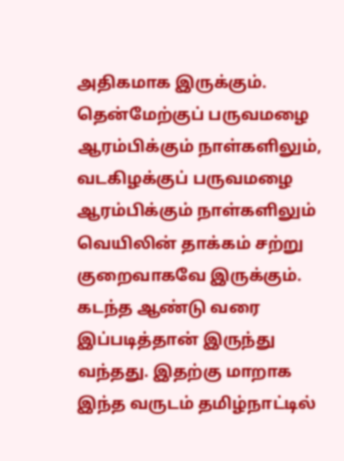அதிகமாக இருக்கும். தென்மேற்குப் பருவமழை ஆரம்பிக்கும் நாள்களிலும், வடகிழக்குப் பருவமழை ஆரம்பிக்கும் நாள்களிலும் வெயிலின் தாக்கம் சற்று குறைவாகவே இருக்கும். கடந்த ஆண்டு வரை இப்படித்தான் இருந்து வந்தது. இதற்கு மாறாக இந்த வருடம் தமிழ்நாட்டில்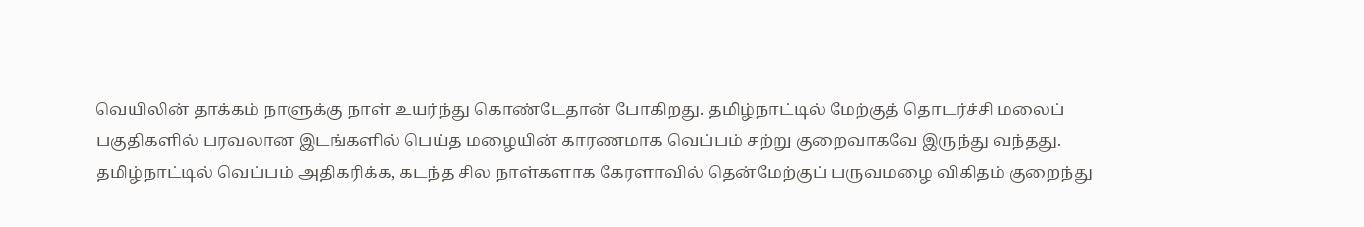வெயிலின் தாக்கம் நாளுக்கு நாள் உயர்ந்து கொண்டேதான் போகிறது. தமிழ்நாட்டில் மேற்குத் தொடர்ச்சி மலைப் பகுதிகளில் பரவலான இடங்களில் பெய்த மழையின் காரணமாக வெப்பம் சற்று குறைவாகவே இருந்து வந்தது. தமிழ்நாட்டில் வெப்பம் அதிகரிக்க, கடந்த சில நாள்களாக கேரளாவில் தென்மேற்குப் பருவமழை விகிதம் குறைந்து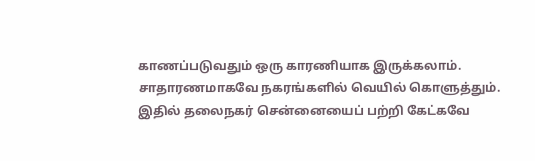காணப்படுவதும் ஒரு காரணியாக இருக்கலாம். சாதாரணமாகவே நகரங்களில் வெயில் கொளுத்தும். இதில் தலைநகர் சென்னையைப் பற்றி கேட்கவே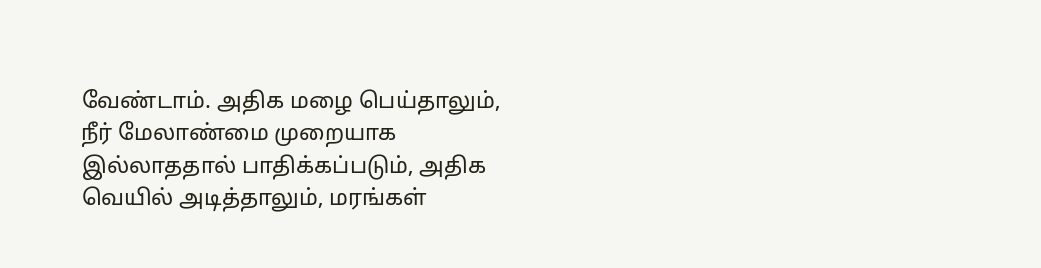வேண்டாம். அதிக மழை பெய்தாலும், நீர் மேலாண்மை முறையாக இல்லாததால் பாதிக்கப்படும், அதிக வெயில் அடித்தாலும், மரங்கள்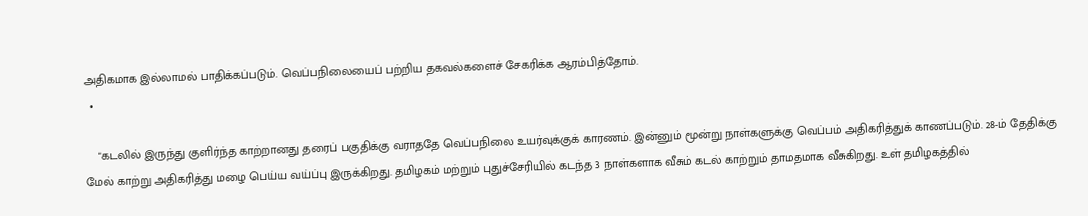அதிகமாக இல்லாமல் பாதிக்கப்படும். வெப்பநிலையைப் பற்றிய தகவல்களைச் சேகரிக்க ஆரம்பித்தோம்.
  •

    "கடலில் இருந்து குளிர்ந்த காற்றானது தரைப் பகுதிக்கு வராததே வெப்பநிலை உயர்வுக்குக் காரணம். இன்னும் மூன்று நாள்களுக்கு வெப்பம் அதிகரித்துக் காணப்படும். 28-ம் தேதிக்கு மேல் காற்று அதிகரித்து மழை பெய்ய வய்ப்பு இருக்கிறது. தமிழகம் மற்றும் புதுச்சேரியில் கடந்த 3 நாள்களாக வீசும் கடல் காற்றும் தாமதமாக வீசுகிறது. உள் தமிழகத்தில்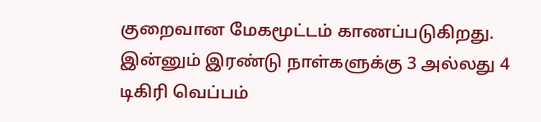குறைவான மேகமூட்டம் காணப்படுகிறது. இன்னும் இரண்டு நாள்களுக்கு 3 அல்லது 4 டிகிரி வெப்பம்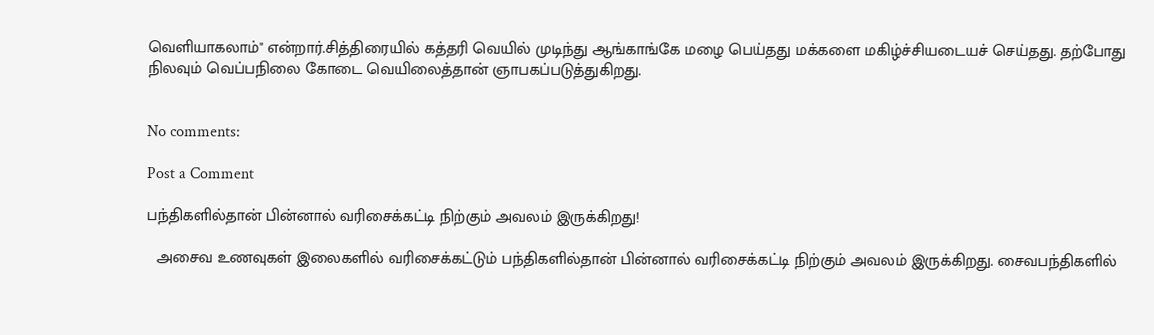வெளியாகலாம்" என்றார்.சித்திரையில் கத்தரி வெயில் முடிந்து ஆங்காங்கே மழை பெய்தது மக்களை மகிழ்ச்சியடையச் செய்தது. தற்போது நிலவும் வெப்பநிலை கோடை வெயிலைத்தான் ஞாபகப்படுத்துகிறது.


No comments:

Post a Comment

பந்திகளில்தான் பின்னால் வரிசைக்கட்டி நிற்கும் அவலம் இருக்கிறது!

  அசைவ உணவுகள் இலைகளில் வரிசைக்கட்டும் பந்திகளில்தான் பின்னால் வரிசைக்கட்டி நிற்கும் அவலம் இருக்கிறது. சைவபந்திகளில்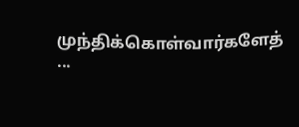முந்திக்கொள்வார்களேத் ...